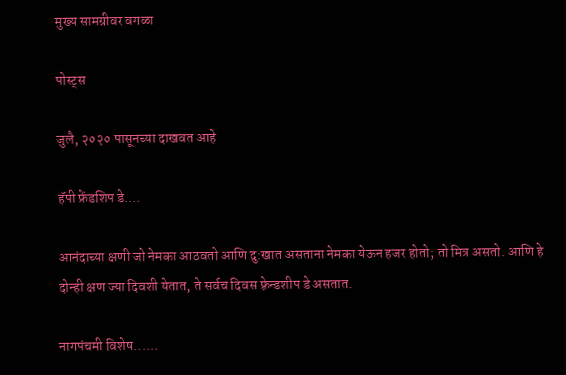मुख्य सामग्रीवर वगळा

पोस्ट्स

जुलै, २०२० पासूनच्या दाखवत आहे

हॅपी फ्रेंडशिप डे....

आनंदाच्या क्षणी जो नेमका आठवतो आणि दु:खात असताना नेमका येऊन हजर होतो; तो मित्र असतो. आणि हे दोन्ही क्षण ज्या दिवशी येतात, ते सर्वच दिवस फ़्रेन्डशीप डे असतात.

नागपंचमी विशेष......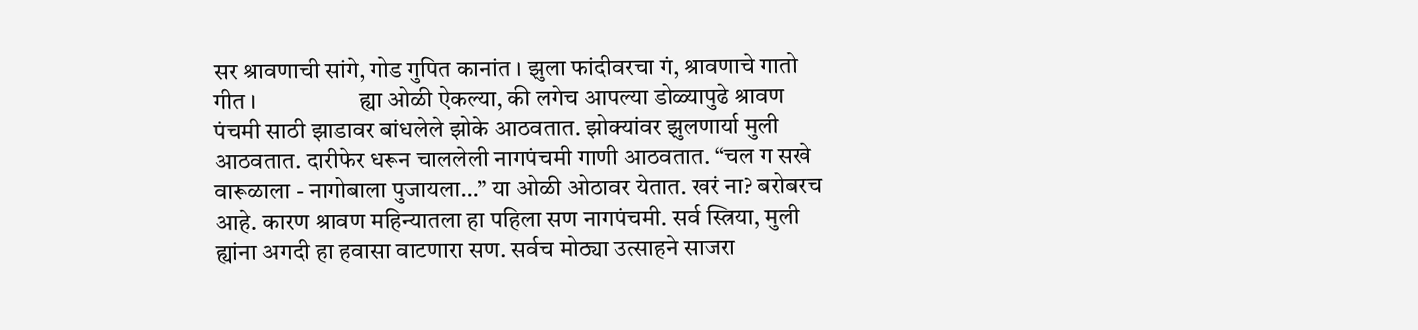सर श्रावणाची सांगे, गोड गुपित कानांत । झुला फांदीवरचा गं, श्रावणाचे गातो गीत ।                  ह्या ओळी ऐकल्या, की लगेच आपल्या डोळ्यापुढे श्रावण पंचमी साठी झाडावर बांधलेले झोके आठवतात. झोक्यांवर झुलणार्या मुली आठवतात. दारीफेर धरून चाललेली नागपंचमी गाणी आठवतात. “चल ग सखे वारूळाला - नागोबाला पुजायला…” या ओळी ओठावर येतात. खरं ना? बरोबरच आहे. कारण श्रावण महिन्यातला हा पहिला सण नागपंचमी. सर्व स्त्रिया, मुली ह्यांना अगदी हा हवासा वाटणारा सण. सर्वच मोठ्या उत्साहने साजरा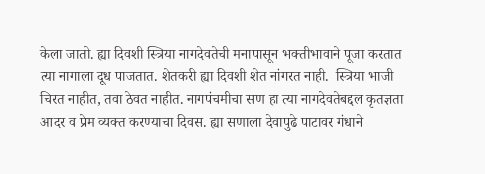केला जातो. ह्या दिवशी स्त्रिया नागदेवतेची मनापासून भक्तीभावाने पूजा करतात त्या नागाला दूध पाजतात. शेतकरी ह्या दिवशी शेत नांगरत नाही.  स्त्रिया भाजी चिरत नाहीत, तवा ठेवत नाहीत. नागपंचमीचा सण हा त्या नागदेवतेबद्दल कृतज्ञता आदर व प्रेम व्यक्त करण्याचा दिवस. ह्या सणाला देवापुढे पाटावर गंधाने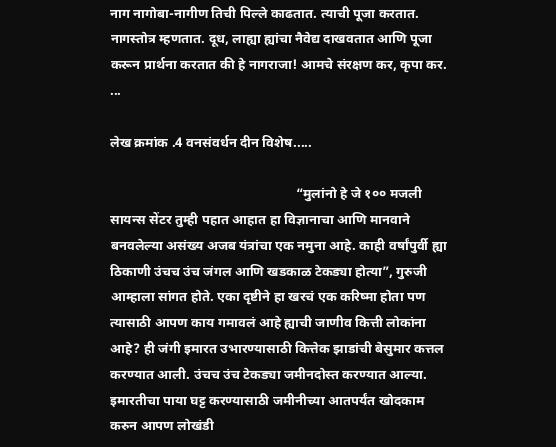नाग नागोबा-नागीण तिची पिल्ले काढतात. त्याची पूजा करतात. नागस्तोत्र म्हणतात. दूध, लाह्या ह्यांचा नैवेद्य दाखवतात आणि पूजा करून प्रार्थना करतात की हे नागराजा! आमचे संरक्षण कर, कृपा कर.   ...

लेख क्रमांक .4 वनसंवर्धन दीन विशेष.....

                                                       “मुलांनो हे जे १०० मजली सायन्स सेंटर तुम्ही पहात आहात हा विज्ञानाचा आणि मानवाने बनवलेल्या असंख्य अजब यंत्रांचा एक नमुना आहे. काही वर्षांपुर्वी ह्या ठिकाणी उंचच उंच जंगल आणि खडकाळ टेकड्या होत्या”, गुरुजी आम्हाला सांगत होते. एका दृष्टीने हा खरचं एक करिष्मा होता पण त्यासाठी आपण काय गमावलं आहे ह्याची जाणीव कित्ती लोकांना आहे? ही जंगी इमारत उभारण्यासाठी कित्तेक झाडांची बेसुमार कत्तल करण्यात आली. उंचच उंच टेकड्या जमीनदोस्त करण्यात आल्या. इमारतीचा पाया घट्ट करण्यासाठी जमीनीच्या आतपर्यंत खोदकाम करुन आपण लोखंडी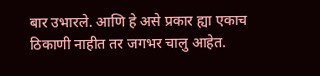बार उभारले. आणि हे असे प्रकार ह्या एकाच ठिकाणी नाहीत तर जगभर चालु आहेत.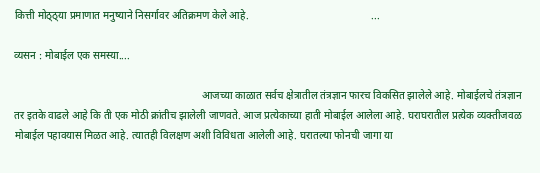कित्ती मोठ्ठ्या प्रमाणात मनुष्याने निसर्गावर अतिक्रमण केले आहे.                                               ...

व्यसन : मोबाईल एक समस्या....

                                                                        आजच्या काळात सर्वच क्षेत्रातील तंत्रज्ञान फारच विकसित झालेले आहे. मोबाईलचे तंत्रज्ञान तर इतके वाढले आहे कि ती एक मोठी क्रांतीच झालेली जाणवते. आज प्रत्येकाच्या हाती मोबाईल आलेला आहे. घराघरातील प्रत्येक व्यक्तीजवळ मोबाईल पहावयास मिळत आहे. त्यातही विलक्षण अशी विविधता आलेली आहे. घरातल्या फोनची जागा या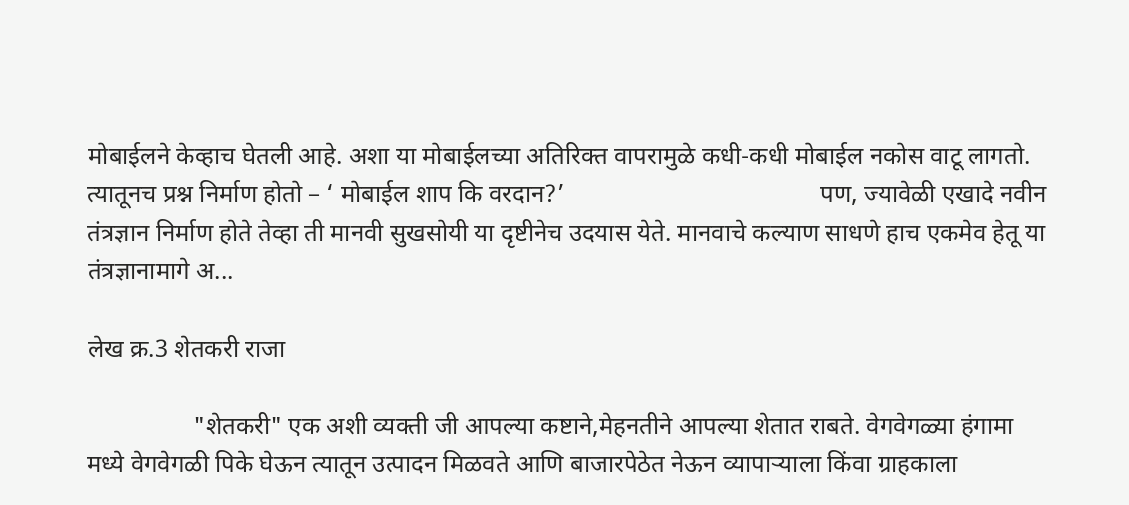मोबाईलने केव्हाच घेतली आहे. अशा या मोबाईलच्या अतिरिक्त वापरामुळे कधी-कधी मोबाईल नकोस वाटू लागतो. त्यातूनच प्रश्न निर्माण होतो – ‘ मोबाईल शाप कि वरदान?’                                         पण, ज्यावेळी एखादे नवीन तंत्रज्ञान निर्माण होते तेव्हा ती मानवी सुखसोयी या दृष्टीनेच उदयास येते. मानवाचे कल्याण साधणे हाच एकमेव हेतू या तंत्रज्ञानामागे अ...

लेख क्र.3 शेतकरी राजा

                 "शेतकरी" एक अशी व्यक्ती जी आपल्या कष्टाने,मेहनतीने आपल्या शेतात राबते. वेगवेगळ्या हंगामा मध्ये वेगवेगळी पिके घेऊन त्यातून उत्पादन मिळवते आणि बाजारपेठेत नेऊन व्यापाऱ्याला किंवा ग्राहकाला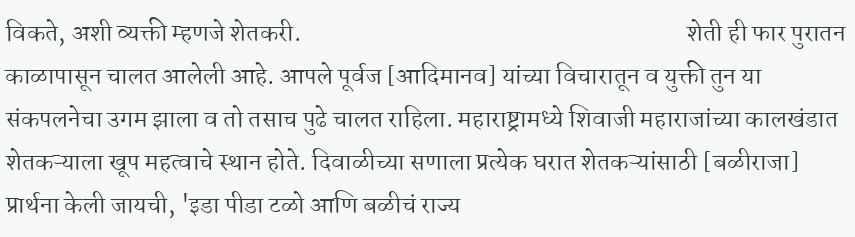विकते, अशी व्यक्ती म्हणजे शेतकरी.                                                                            शेती ही फार पुरातन काळापासून चालत आलेली आहे. आपले पूर्वज [आदिमानव] यांच्या विचारातून व युक्ती तुन या संकपलनेचा उगम झाला व तो तसाच पुढे चालत राहिला. महाराष्ट्रामध्ये शिवाजी महाराजांच्या कालखंडात शेतकऱ्याला खूप महत्वाचे स्थान होते. दिवाळीच्या सणाला प्रत्येक घरात शेतकऱ्यांसाठी [बळीराजा] प्रार्थना केली जायची, 'इडा पीडा टळो आणि बळीचं राज्य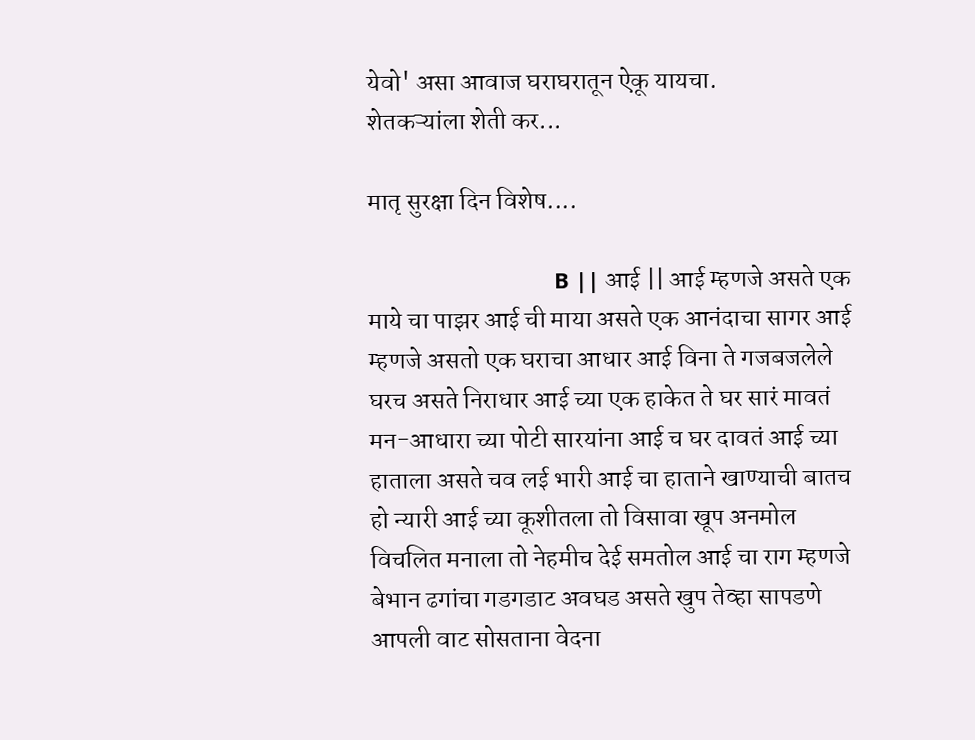येवो' असा आवाज घराघरातून ऐकू यायचा.                  शेतकऱ्यांला शेती कर...

मातृ सुरक्षा दिन विशेष....

                               B || आई || आई म्हणजे असते एक माये चा पाझर आई ची माया असते एक आनंदाचा सागर आई म्हणजे असतो एक घराचा आधार आई विना ते गजबजलेले घरच असते निराधार आई च्या एक हाकेत ते घर सारं मावतं मन-आधारा च्या पोटी सारयांना आई च घर दावतं आई च्या हाताला असते चव लई भारी आई चा हाताने खाण्याची बातच हो न्यारी आई च्या कूशीतला तो विसावा खूप अनमोल विचलित मनाला तो नेहमीच देई समतोल आई चा राग म्हणजे बेभान ढगांचा गडगडाट अवघड असते खुप तेव्हा सापडणे आपली वाट सोसताना वेदना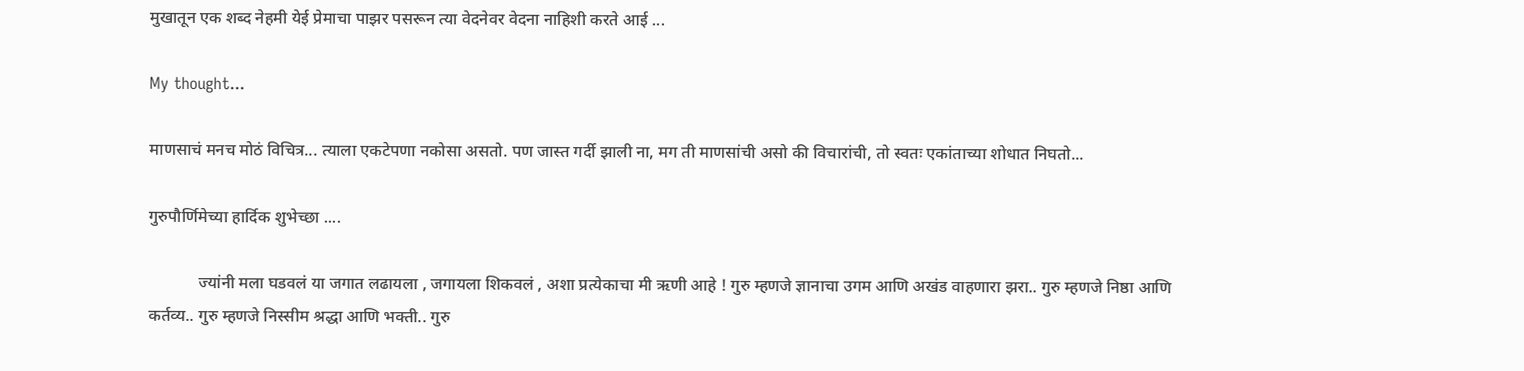मुखातून एक शब्द नेहमी येई प्रेमाचा पाझर पसरून त्या वेदनेवर वेदना नाहिशी करते आई ...

My thought...

माणसाचं मनच मोठं विचित्र... त्याला एकटेपणा नकोसा असतो. पण जास्त गर्दी झाली ना, मग ती माणसांची असो की विचारांची, तो स्वतः एकांताच्या शोधात निघतो...

गुरुपौर्णिमेच्या हार्दिक शुभेच्छा ....

            ज्यांनी मला घडवलं या जगात लढायला , जगायला शिकवलं , अशा प्रत्येकाचा मी ऋणी आहे ! गुरु म्हणजे ज्ञानाचा उगम आणि अखंड वाहणारा झरा.. गुरु म्हणजे निष्ठा आणि कर्तव्य.. गुरु म्हणजे निस्सीम श्रद्धा आणि भक्ती.. गुरु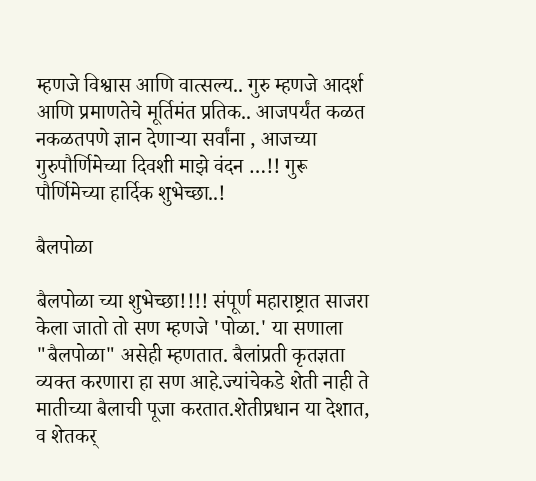म्हणजे विश्वास आणि वात्सल्य.. गुरु म्हणजे आदर्श आणि प्रमाणतेचे मूर्तिमंत प्रतिक.. आजपर्यंत कळत नकळतपणे ज्ञान देणाऱ्या सर्वांना , आजच्या गुरुपौर्णिमेच्या दिवशी माझे वंदन …!! गुरू पौर्णिमेच्या हार्दिक शुभेच्छा..!

बैलपोळा

बैलपोळा च्या शुभेच्छा!!!! संपूर्ण महाराष्ट्रात साजरा केला जातो तो सण म्हणजे 'पोळा.' या सणाला "बैलपोळा" असेही म्हणतात. बैलांप्रती कृतज्ञता व्यक्त करणारा हा सण आहे.ज्यांचेकडे शेती नाही ते मातीच्या बैलाची पूजा करतात.शेतीप्रधान या देशात, व शेतकर् ‍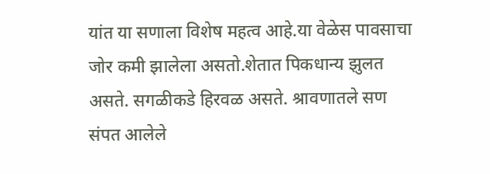यांत या सणाला विशेष महत्व आहे.या वेळेस पावसाचा जोर कमी झालेला असतो.शेतात पिकधान्य झुलत असते. सगळीकडे हिरवळ असते. श्रावणातले सण संपत आलेले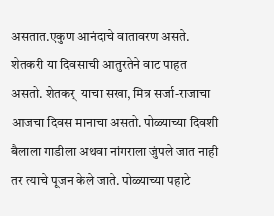असतात.एकुण आनंदाचे वातावरण असते. शेतकरी या दिवसाची आतुरतेने वाट पाहत असतो. शेतकर् ‍ याचा सखा, मित्र सर्जा-राजाचा आजचा दिवस मानाचा असतो. पोळ्याच्या दिवशी बैलाला गाडीला अथवा नांगराला जुंपले जात नाही तर त्याचे पूजन केले जाते. पोळ्याच्या पहाटे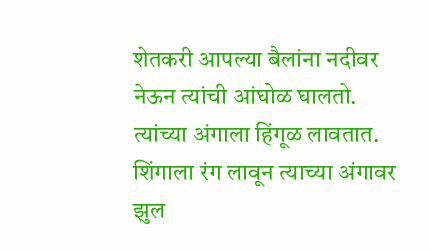शेतकरी आपल्या बैलांना नदीवर नेऊन त्यांची आंघोळ घालतो. त्यांच्या अंगाला हिंगूळ लावतात. शिंगाला रंग लावून त्याच्या अंगावर झुल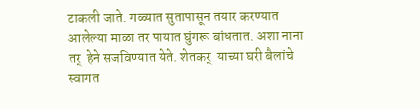टाकली जाते. गळ्यात सुतापासून तयार करण्यात आलेल्या माळा तर पायात घुंगरू बांधतात. अशा नाना तर् ‍ हेने सजविण्यात येते. शेतकर् ‍ याच्या घरी बैलांचे स्वागत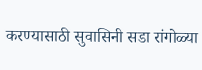करण्यासाठी सुवासिनी सडा रांगोळ्या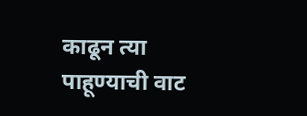काढून त्या पाहूण्याची वाट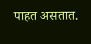पाहत असतात.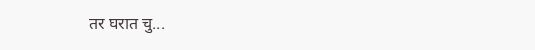तर घरात चु...